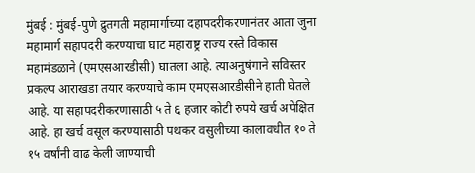मुंबई : मुंबई-पुणे द्रुतगती महामार्गाच्या दहापदरीकरणानंतर आता जुना महामार्ग सहापदरी करण्याचा घाट महाराष्ट्र राज्य रस्ते विकास महामंडळाने (एमएसआरडीसी) घातला आहे. त्याअनुषंगाने सविस्तर प्रकल्प आराखडा तयार करण्याचे काम एमएसआरडीसीने हाती घेतले आहे. या सहापदरीकरणासाठी ५ ते ६ हजार कोटी रुपये खर्च अपेक्षित आहे. हा खर्च वसूल करण्यासाठी पथकर वसुलीच्या कालावधीत १० ते १५ वर्षांनी वाढ केली जाण्याची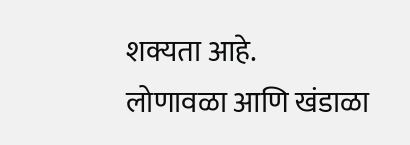शक्यता आहे.
लोणावळा आणि खंडाळा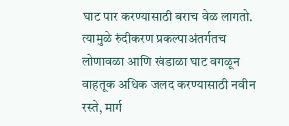घाट पार करण्यासाठी बराच वेळ लागतो. त्यामुळे रुंदीकरण प्रकल्पाअंतर्गतच लोणावळा आणि खंडाळा घाट वगळून वाहतूक अधिक जलद करण्यासाठी नवीन रस्ते, मार्ग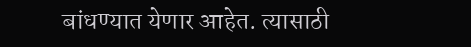बांधण्यात येणार आहेत. त्यासाठी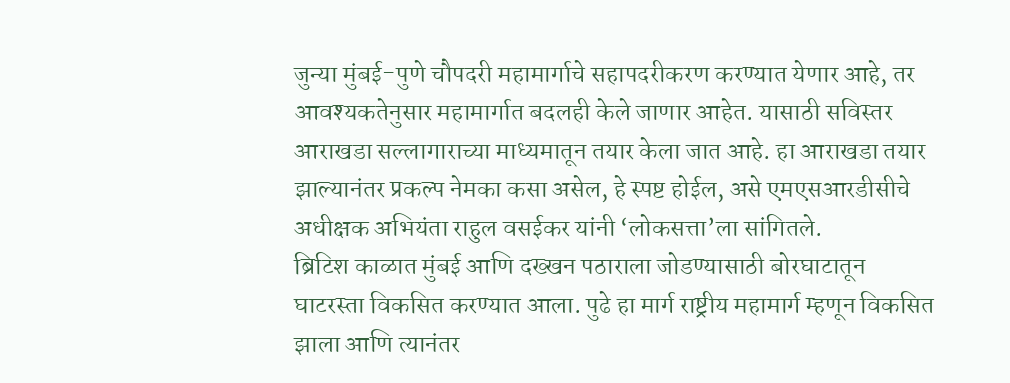जुन्या मुंबई-पुणे चौपदरी महामार्गाचे सहापदरीकरण करण्यात येणार आहे, तर आवश्यकतेनुसार महामार्गात बदलही केले जाणार आहेत. यासाठी सविस्तर आराखडा सल्लागाराच्या माध्यमातून तयार केला जात आहे. हा आराखडा तयार झाल्यानंतर प्रकल्प नेमका कसा असेल, हे स्पष्ट होईल, असे एमएसआरडीसीचे अधीक्षक अभियंता राहुल वसईकर यांनी ‘लोकसत्ता’ला सांगितले.
ब्रिटिश काळात मुंबई आणि दख्खन पठाराला जोडण्यासाठी बोरघाटातून घाटरस्ता विकसित करण्यात आला. पुढे हा मार्ग राष्ट्रीय महामार्ग म्हणून विकसित झाला आणि त्यानंतर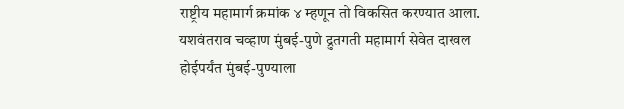राष्ट्रीय महामार्ग क्रमांक ४ म्हणून तो विकसित करण्यात आला. यशवंतराव चव्हाण मुंबई-पुणे द्रुतगती महामार्ग सेवेत दाखल होईपर्यंत मुंबई-पुण्याला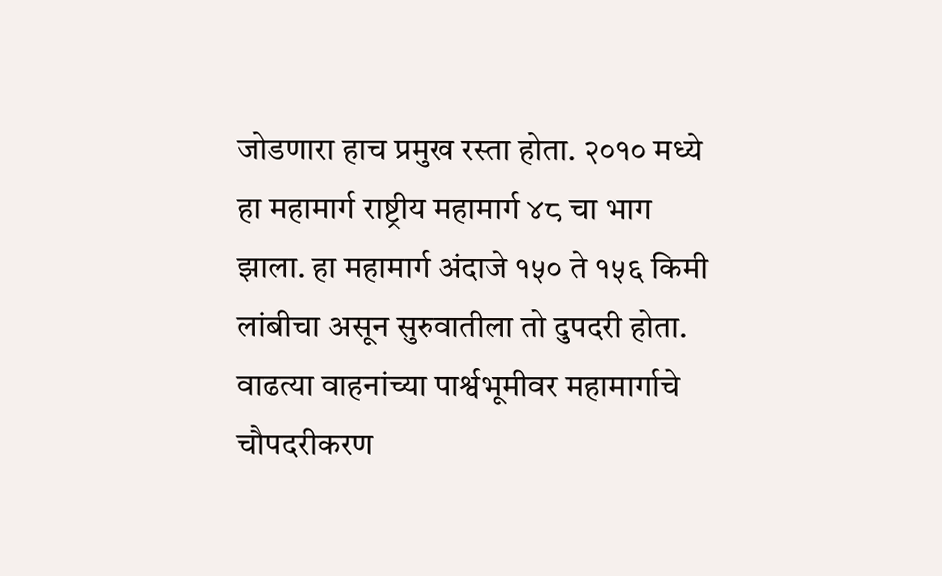जोडणारा हाच प्रमुख रस्ता होता. २०१० मध्ये हा महामार्ग राष्ट्रीय महामार्ग ४८ चा भाग झाला. हा महामार्ग अंदाजे १५० ते १५६ किमी लांबीचा असून सुरुवातीला तो दुपदरी होता. वाढत्या वाहनांच्या पार्श्वभूमीवर महामार्गाचे चौपदरीकरण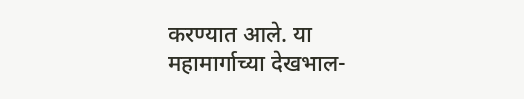करण्यात आले. या महामार्गाच्या देखभाल-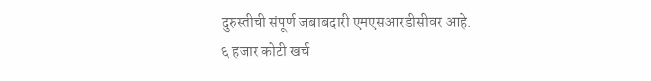दुरुस्तीची संपूर्ण जबाबदारी एमएसआरडीसीवर आहे.
६ हजार कोटी खर्च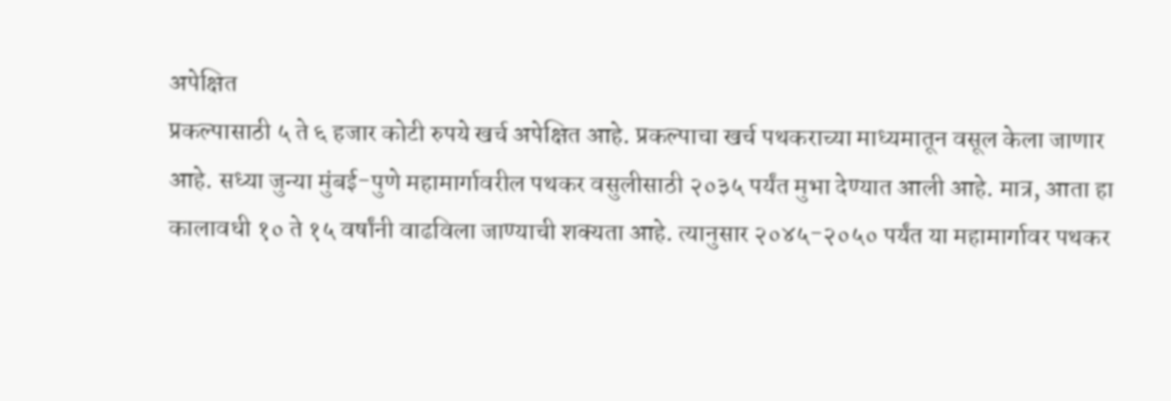अपेक्षित
प्रकल्पासाठी ५ ते ६ हजार कोटी रुपये खर्च अपेक्षित आहे. प्रकल्पाचा खर्च पथकराच्या माध्यमातून वसूल केला जाणार आहे. सध्या जुन्या मुंबई-पुणे महामार्गावरील पथकर वसुलीसाठी २०३५ पर्यंत मुभा देण्यात आली आहे. मात्र, आता हा कालावधी १० ते १५ वर्षांनी वाढविला जाण्याची शक्यता आहे. त्यानुसार २०४५-२०५० पर्यंत या महामार्गावर पथकर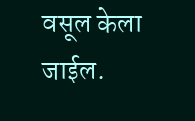वसूल केला जाईल.